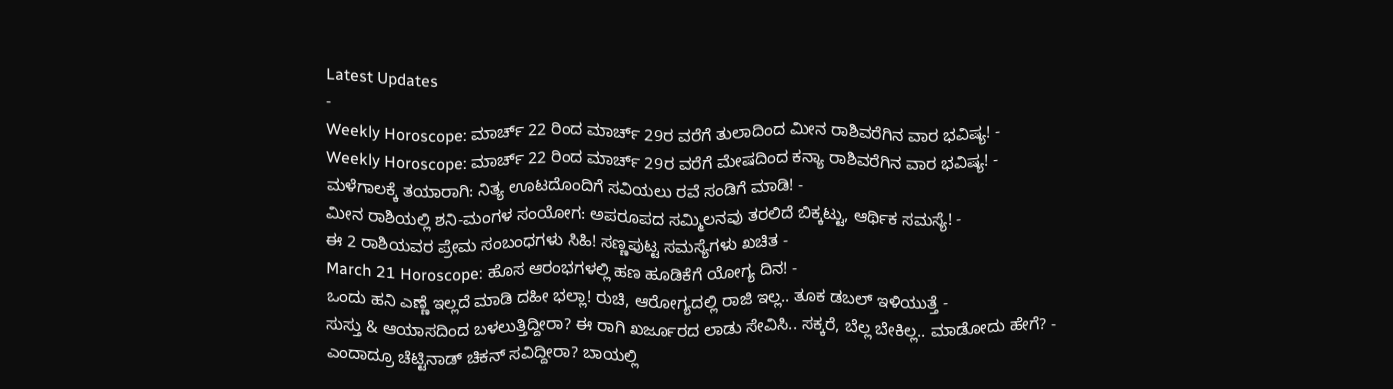Latest Updates
-
Weekly Horoscope: ಮಾರ್ಚ್ 22 ರಿಂದ ಮಾರ್ಚ್ 29ರ ವರೆಗೆ ತುಲಾದಿಂದ ಮೀನ ರಾಶಿವರೆಗಿನ ವಾರ ಭವಿಷ್ಯ! -
Weekly Horoscope: ಮಾರ್ಚ್ 22 ರಿಂದ ಮಾರ್ಚ್ 29ರ ವರೆಗೆ ಮೇಷದಿಂದ ಕನ್ಯಾ ರಾಶಿವರೆಗಿನ ವಾರ ಭವಿಷ್ಯ! -
ಮಳೆಗಾಲಕ್ಕೆ ತಯಾರಾಗಿ: ನಿತ್ಯ ಊಟದೊಂದಿಗೆ ಸವಿಯಲು ರವೆ ಸಂಡಿಗೆ ಮಾಡಿ! -
ಮೀನ ರಾಶಿಯಲ್ಲಿ ಶನಿ-ಮಂಗಳ ಸಂಯೋಗ: ಅಪರೂಪದ ಸಮ್ಮಿಲನವು ತರಲಿದೆ ಬಿಕ್ಕಟ್ಟು, ಆರ್ಥಿಕ ಸಮಸ್ಯೆ! -
ಈ 2 ರಾಶಿಯವರ ಪ್ರೇಮ ಸಂಬಂಧಗಳು ಸಿಹಿ! ಸಣ್ಣಪುಟ್ಟ ಸಮಸ್ಯೆಗಳು ಖಚಿತ -
March 21 Horoscope: ಹೊಸ ಆರಂಭಗಳಲ್ಲಿ ಹಣ ಹೂಡಿಕೆಗೆ ಯೋಗ್ಯ ದಿನ! -
ಒಂದು ಹನಿ ಎಣ್ಣೆ ಇಲ್ಲದೆ ಮಾಡಿ ದಹೀ ಭಲ್ಲಾ! ರುಚಿ, ಆರೋಗ್ಯದಲ್ಲಿ ರಾಜಿ ಇಲ್ಲ.. ತೂಕ ಡಬಲ್ ಇಳಿಯುತ್ತೆ -
ಸುಸ್ತು & ಆಯಾಸದಿಂದ ಬಳಲುತ್ತಿದ್ದೀರಾ? ಈ ರಾಗಿ ಖರ್ಜೂರದ ಲಾಡು ಸೇವಿಸಿ.. ಸಕ್ಕರೆ, ಬೆಲ್ಲ ಬೇಕಿಲ್ಲ.. ಮಾಡೋದು ಹೇಗೆ? -
ಎಂದಾದ್ರೂ ಚೆಟ್ಟಿನಾಡ್ ಚಿಕನ್ ಸವಿದ್ದೀರಾ? ಬಾಯಲ್ಲಿ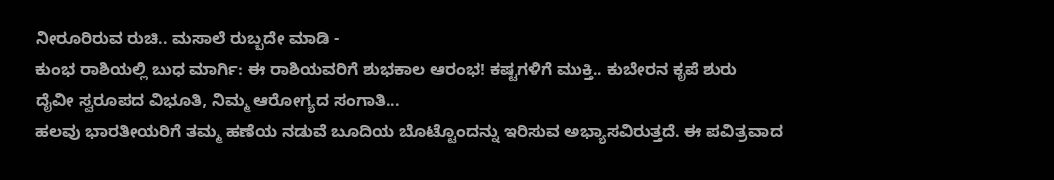ನೀರೂರಿರುವ ರುಚಿ.. ಮಸಾಲೆ ರುಬ್ಬದೇ ಮಾಡಿ -
ಕುಂಭ ರಾಶಿಯಲ್ಲಿ ಬುಧ ಮಾರ್ಗಿ: ಈ ರಾಶಿಯವರಿಗೆ ಶುಭಕಾಲ ಆರಂಭ! ಕಷ್ಟಗಳಿಗೆ ಮುಕ್ತಿ.. ಕುಬೇರನ ಕೃಪೆ ಶುರು
ದೈವೀ ಸ್ವರೂಪದ ವಿಭೂತಿ, ನಿಮ್ಮ ಆರೋಗ್ಯದ ಸಂಗಾತಿ...
ಹಲವು ಭಾರತೀಯರಿಗೆ ತಮ್ಮ ಹಣೆಯ ನಡುವೆ ಬೂದಿಯ ಬೊಟ್ಟೊಂದನ್ನು ಇರಿಸುವ ಅಭ್ಯಾಸವಿರುತ್ತದೆ. ಈ ಪವಿತ್ರವಾದ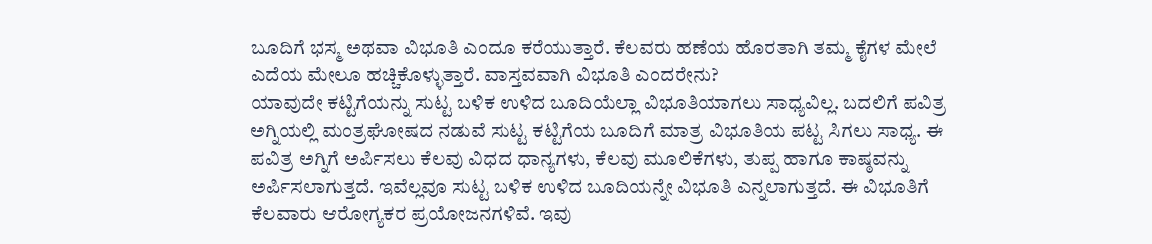ಬೂದಿಗೆ ಭಸ್ಮ ಅಥವಾ ವಿಭೂತಿ ಎಂದೂ ಕರೆಯುತ್ತಾರೆ. ಕೆಲವರು ಹಣೆಯ ಹೊರತಾಗಿ ತಮ್ಮ ಕೈಗಳ ಮೇಲೆ ಎದೆಯ ಮೇಲೂ ಹಚ್ಚಿಕೊಳ್ಳುತ್ತಾರೆ. ವಾಸ್ತವವಾಗಿ ವಿಭೂತಿ ಎಂದರೇನು?
ಯಾವುದೇ ಕಟ್ಟಿಗೆಯನ್ನು ಸುಟ್ಟ ಬಳಿಕ ಉಳಿದ ಬೂದಿಯೆಲ್ಲಾ ವಿಭೂತಿಯಾಗಲು ಸಾಧ್ಯವಿಲ್ಲ. ಬದಲಿಗೆ ಪವಿತ್ರ ಅಗ್ನಿಯಲ್ಲಿ ಮಂತ್ರಘೋಷದ ನಡುವೆ ಸುಟ್ಟ ಕಟ್ಟಿಗೆಯ ಬೂದಿಗೆ ಮಾತ್ರ ವಿಭೂತಿಯ ಪಟ್ಟ ಸಿಗಲು ಸಾಧ್ಯ. ಈ ಪವಿತ್ರ ಅಗ್ನಿಗೆ ಅರ್ಪಿಸಲು ಕೆಲವು ವಿಧದ ಧಾನ್ಯಗಳು, ಕೆಲವು ಮೂಲಿಕೆಗಳು, ತುಪ್ಪ ಹಾಗೂ ಕಾಷ್ಠವನ್ನು ಅರ್ಪಿಸಲಾಗುತ್ತದೆ. ಇವೆಲ್ಲವೂ ಸುಟ್ಟ ಬಳಿಕ ಉಳಿದ ಬೂದಿಯನ್ನೇ ವಿಭೂತಿ ಎನ್ನಲಾಗುತ್ತದೆ. ಈ ವಿಭೂತಿಗೆ ಕೆಲವಾರು ಆರೋಗ್ಯಕರ ಪ್ರಯೋಜನಗಳಿವೆ. ಇವು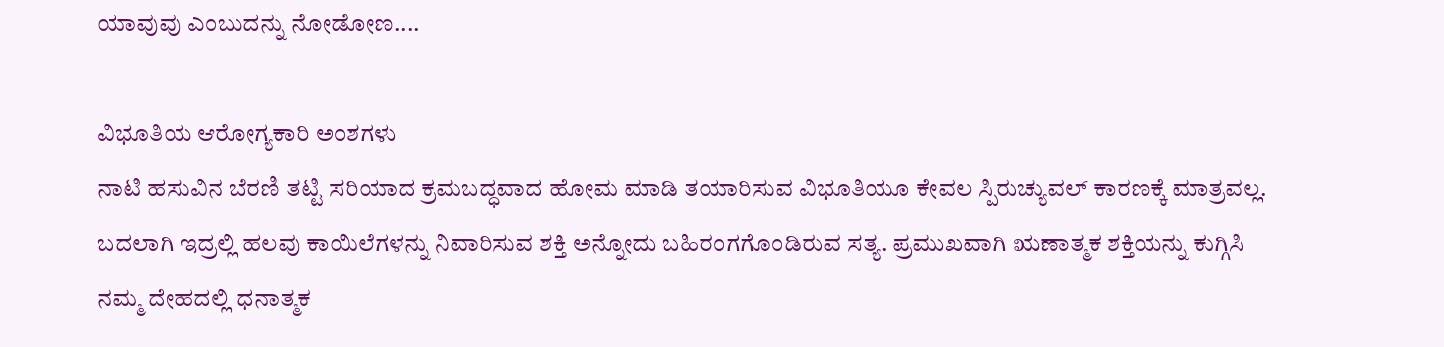ಯಾವುವು ಎಂಬುದನ್ನು ನೋಡೋಣ....

ವಿಭೂತಿಯ ಆರೋಗ್ಯಕಾರಿ ಅಂಶಗಳು
ನಾಟಿ ಹಸುವಿನ ಬೆರಣಿ ತಟ್ಟಿ ಸರಿಯಾದ ಕ್ರಮಬದ್ಧವಾದ ಹೋಮ ಮಾಡಿ ತಯಾರಿಸುವ ವಿಭೂತಿಯೂ ಕೇವಲ ಸ್ಪಿರುಚ್ಯುವಲ್ ಕಾರಣಕ್ಕೆ ಮಾತ್ರವಲ್ಲ. ಬದಲಾಗಿ ಇದ್ರಲ್ಲಿ ಹಲವು ಕಾಯಿಲೆಗಳನ್ನು ನಿವಾರಿಸುವ ಶಕ್ತಿ ಅನ್ನೋದು ಬಹಿರಂಗಗೊಂಡಿರುವ ಸತ್ಯ. ಪ್ರಮುಖವಾಗಿ ಋಣಾತ್ಮಕ ಶಕ್ತಿಯನ್ನು ಕುಗ್ಗಿಸಿ ನಮ್ಮ ದೇಹದಲ್ಲಿ ಧನಾತ್ಮಕ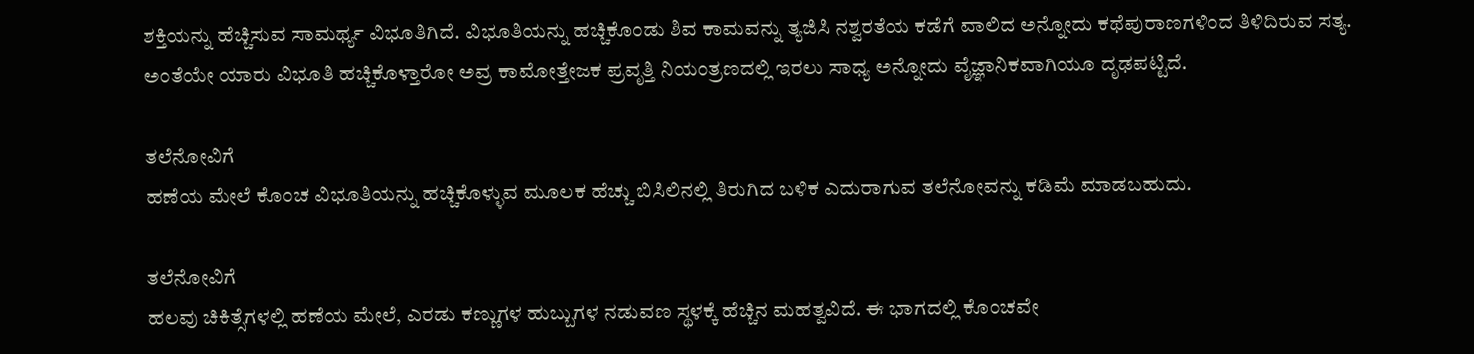ಶಕ್ತಿಯನ್ನು ಹೆಚ್ಚಿಸುವ ಸಾಮರ್ಥ್ಯ ವಿಭೂತಿಗಿದೆ. ವಿಭೂತಿಯನ್ನು ಹಚ್ಚಿಕೊಂಡು ಶಿವ ಕಾಮವನ್ನು ತ್ಯಜಿಸಿ ನಶ್ವರತೆಯ ಕಡೆಗೆ ವಾಲಿದ ಅನ್ನೋದು ಕಥೆಪುರಾಣಗಳಿಂದ ತಿಳಿದಿರುವ ಸತ್ಯ. ಅಂತೆಯೇ ಯಾರು ವಿಭೂತಿ ಹಚ್ಚಿಕೊಳ್ತಾರೋ ಅವ್ರ ಕಾಮೋತ್ತೇಜಕ ಪ್ರವೃತ್ತಿ ನಿಯಂತ್ರಣದಲ್ಲಿ ಇರಲು ಸಾಧ್ಯ ಅನ್ನೋದು ವೈಜ್ಞಾನಿಕವಾಗಿಯೂ ದೃಢಪಟ್ಟಿದೆ.

ತಲೆನೋವಿಗೆ
ಹಣೆಯ ಮೇಲೆ ಕೊಂಚ ವಿಭೂತಿಯನ್ನು ಹಚ್ಚಿಕೊಳ್ಳುವ ಮೂಲಕ ಹೆಚ್ಚು ಬಿಸಿಲಿನಲ್ಲಿ ತಿರುಗಿದ ಬಳಿಕ ಎದುರಾಗುವ ತಲೆನೋವನ್ನು ಕಡಿಮೆ ಮಾಡಬಹುದು.

ತಲೆನೋವಿಗೆ
ಹಲವು ಚಿಕಿತ್ಸೆಗಳಲ್ಲಿ ಹಣೆಯ ಮೇಲೆ, ಎರಡು ಕಣ್ಣುಗಳ ಹುಬ್ಬುಗಳ ನಡುವಣ ಸ್ಥಳಕ್ಕೆ ಹೆಚ್ಚಿನ ಮಹತ್ವವಿದೆ. ಈ ಭಾಗದಲ್ಲಿ ಕೊಂಚವೇ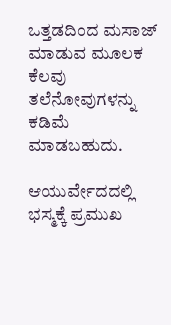ಒತ್ತಡದಿಂದ ಮಸಾಜ್ ಮಾಡುವ ಮೂಲಕ ಕೆಲವು ತಲೆನೋವುಗಳನ್ನು ಕಡಿಮೆ ಮಾಡಬಹುದು.

ಆಯುರ್ವೇದದಲ್ಲಿ ಭಸ್ಮಕ್ಕೆ ಪ್ರಮುಖ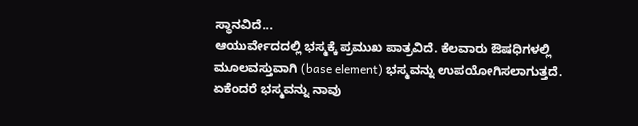ಸ್ಥಾನವಿದೆ...
ಆಯುರ್ವೇದದಲ್ಲಿ ಭಸ್ಮಕ್ಕೆ ಪ್ರಮುಖ ಪಾತ್ರವಿದೆ. ಕೆಲವಾರು ಔಷಧಿಗಳಲ್ಲಿ ಮೂಲವಸ್ತುವಾಗಿ (base element) ಭಸ್ಮವನ್ನು ಉಪಯೋಗಿಸಲಾಗುತ್ತದೆ. ಏಕೆಂದರೆ ಭಸ್ಮವನ್ನು ನಾವು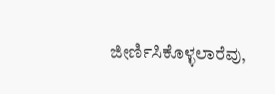ಜೀರ್ಣಿಸಿಕೊಳ್ಳಲಾರೆವು,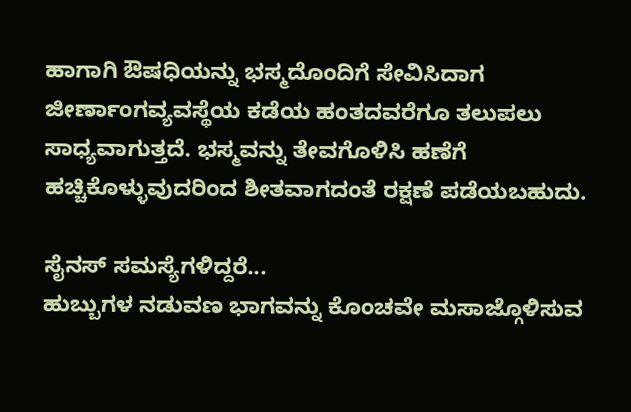ಹಾಗಾಗಿ ಔಷಧಿಯನ್ನು ಭಸ್ಮದೊಂದಿಗೆ ಸೇವಿಸಿದಾಗ ಜೀರ್ಣಾಂಗವ್ಯವಸ್ಥೆಯ ಕಡೆಯ ಹಂತದವರೆಗೂ ತಲುಪಲು ಸಾಧ್ಯವಾಗುತ್ತದೆ. ಭಸ್ಮವನ್ನು ತೇವಗೊಳಿಸಿ ಹಣೆಗೆ ಹಚ್ಚಿಕೊಳ್ಳುವುದರಿಂದ ಶೀತವಾಗದಂತೆ ರಕ್ಷಣೆ ಪಡೆಯಬಹುದು.

ಸೈನಸ್ ಸಮಸ್ಯೆಗಳಿದ್ದರೆ...
ಹುಬ್ಬುಗಳ ನಡುವಣ ಭಾಗವನ್ನು ಕೊಂಚವೇ ಮಸಾಜ್ಗೊಳಿಸುವ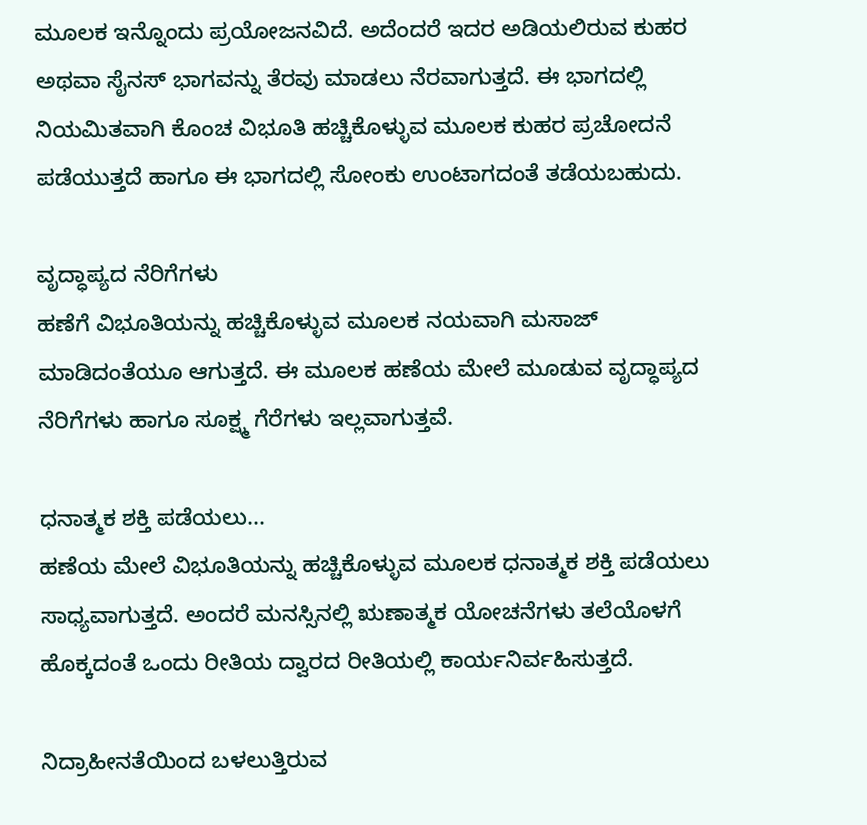ಮೂಲಕ ಇನ್ನೊಂದು ಪ್ರಯೋಜನವಿದೆ. ಅದೆಂದರೆ ಇದರ ಅಡಿಯಲಿರುವ ಕುಹರ ಅಥವಾ ಸೈನಸ್ ಭಾಗವನ್ನು ತೆರವು ಮಾಡಲು ನೆರವಾಗುತ್ತದೆ. ಈ ಭಾಗದಲ್ಲಿ ನಿಯಮಿತವಾಗಿ ಕೊಂಚ ವಿಭೂತಿ ಹಚ್ಚಿಕೊಳ್ಳುವ ಮೂಲಕ ಕುಹರ ಪ್ರಚೋದನೆ ಪಡೆಯುತ್ತದೆ ಹಾಗೂ ಈ ಭಾಗದಲ್ಲಿ ಸೋಂಕು ಉಂಟಾಗದಂತೆ ತಡೆಯಬಹುದು.

ವೃದ್ಧಾಪ್ಯದ ನೆರಿಗೆಗಳು
ಹಣೆಗೆ ವಿಭೂತಿಯನ್ನು ಹಚ್ಚಿಕೊಳ್ಳುವ ಮೂಲಕ ನಯವಾಗಿ ಮಸಾಜ್ ಮಾಡಿದಂತೆಯೂ ಆಗುತ್ತದೆ. ಈ ಮೂಲಕ ಹಣೆಯ ಮೇಲೆ ಮೂಡುವ ವೃದ್ಧಾಪ್ಯದ ನೆರಿಗೆಗಳು ಹಾಗೂ ಸೂಕ್ಷ್ಮ ಗೆರೆಗಳು ಇಲ್ಲವಾಗುತ್ತವೆ.

ಧನಾತ್ಮಕ ಶಕ್ತಿ ಪಡೆಯಲು...
ಹಣೆಯ ಮೇಲೆ ವಿಭೂತಿಯನ್ನು ಹಚ್ಚಿಕೊಳ್ಳುವ ಮೂಲಕ ಧನಾತ್ಮಕ ಶಕ್ತಿ ಪಡೆಯಲು ಸಾಧ್ಯವಾಗುತ್ತದೆ. ಅಂದರೆ ಮನಸ್ಸಿನಲ್ಲಿ ಋಣಾತ್ಮಕ ಯೋಚನೆಗಳು ತಲೆಯೊಳಗೆ ಹೊಕ್ಕದಂತೆ ಒಂದು ರೀತಿಯ ದ್ವಾರದ ರೀತಿಯಲ್ಲಿ ಕಾರ್ಯನಿರ್ವಹಿಸುತ್ತದೆ.

ನಿದ್ರಾಹೀನತೆಯಿಂದ ಬಳಲುತ್ತಿರುವ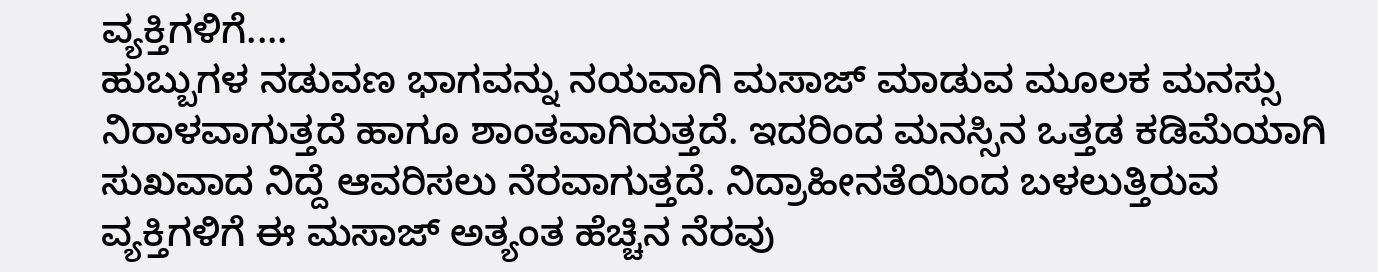ವ್ಯಕ್ತಿಗಳಿಗೆ....
ಹುಬ್ಬುಗಳ ನಡುವಣ ಭಾಗವನ್ನು ನಯವಾಗಿ ಮಸಾಜ್ ಮಾಡುವ ಮೂಲಕ ಮನಸ್ಸು ನಿರಾಳವಾಗುತ್ತದೆ ಹಾಗೂ ಶಾಂತವಾಗಿರುತ್ತದೆ. ಇದರಿಂದ ಮನಸ್ಸಿನ ಒತ್ತಡ ಕಡಿಮೆಯಾಗಿ ಸುಖವಾದ ನಿದ್ದೆ ಆವರಿಸಲು ನೆರವಾಗುತ್ತದೆ. ನಿದ್ರಾಹೀನತೆಯಿಂದ ಬಳಲುತ್ತಿರುವ ವ್ಯಕ್ತಿಗಳಿಗೆ ಈ ಮಸಾಜ್ ಅತ್ಯಂತ ಹೆಚ್ಚಿನ ನೆರವು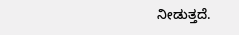ನೀಡುತ್ತದೆ.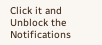Click it and Unblock the Notifications